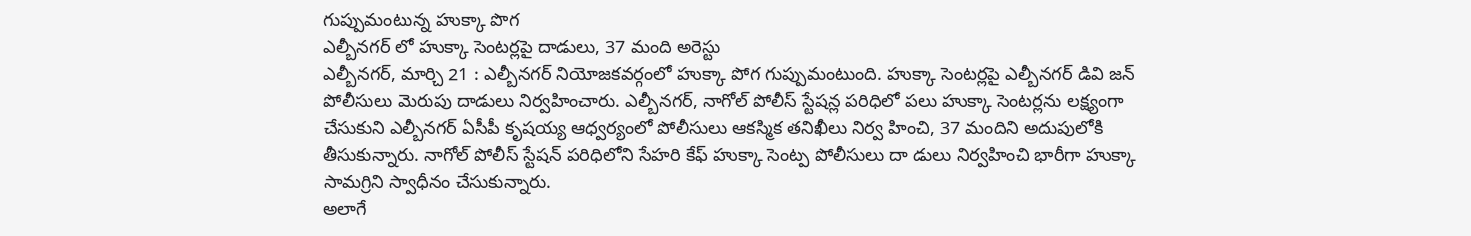గుప్పుమంటున్న హుక్కా పొగ
ఎల్బీనగర్ లో హుక్కా సెంటర్లపై దాడులు, 37 మంది అరెస్టు
ఎల్బీనగర్, మార్చి 21 : ఎల్బీనగర్ నియోజకవర్గంలో హుక్కా పోగ గుప్పుమంటుంది. హుక్కా సెంటర్లపై ఎల్బీనగర్ డివి జన్ పోలీసులు మెరుపు దాడులు నిర్వహించారు. ఎల్బీనగర్, నాగోల్ పోలీస్ స్టేషన్ల పరిధిలో పలు హుక్కా సెంటర్లను లక్ష్యంగా చేసుకుని ఎల్బీనగర్ ఏసీపీ కృషయ్య ఆధ్వర్యంలో పోలీసులు ఆకస్మిక తనిఖీలు నిర్వ హించి, 37 మందిని అదుపులోకి తీసుకున్నారు. నాగోల్ పోలీస్ స్టేషన్ పరిధిలోని సేహరి కేఫ్ హుక్కా సెంట్ప పోలీసులు దా డులు నిర్వహించి భారీగా హుక్కా సామగ్రిని స్వాధీనం చేసుకున్నారు.
అలాగే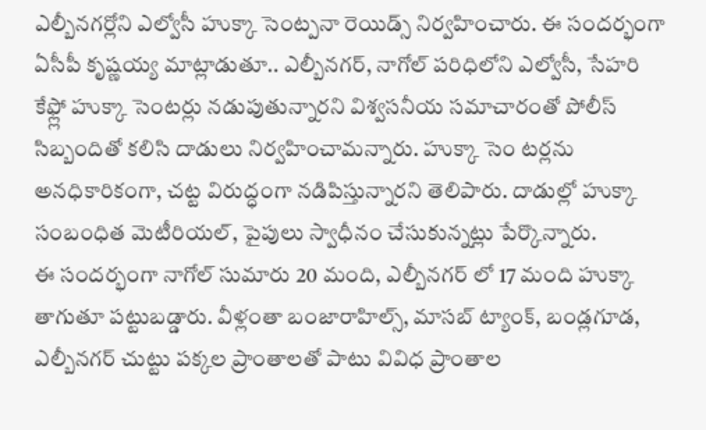ఎల్బీనగర్లోని ఎల్వోసీ హుక్కా సెంట్పనా రెయిడ్స్ నిర్వహించారు. ఈ సందర్భంగా ఏసీపీ కృష్ణయ్య మాట్లాడుతూ.. ఎల్బీనగర్, నాగోల్ పరిధిలోని ఎల్వోసీ, సేహరి కేఫ్ల్లో హుక్కా సెంటర్లు నడుపుతున్నారని విశ్వసనీయ సమాచారంతో పోలీస్ సిబ్బందితో కలిసి దాడులు నిర్వహించామన్నారు. హుక్కా సెం టర్లను అనధికారికంగా, చట్ట విరుద్ధంగా నడిపిస్తున్నారని తెలిపారు. దాడుల్లో హుక్కా సంబంధిత మెటీరియల్, పైపులు స్వాధీనం చేసుకున్నట్లు పేర్కొన్నారు.
ఈ సందర్భంగా నాగోల్ సుమారు 20 మంది, ఎల్బీనగర్ లో 17 మంది హుక్కా తాగుతూ పట్టుబడ్డారు. వీళ్లంతా బంజారాహిల్స్, మాసబ్ ట్యాంక్, బండ్లగూడ, ఎల్బీనగర్ చుట్టు పక్కల ప్రాంతాలతో పాటు వివిధ ప్రాంతాల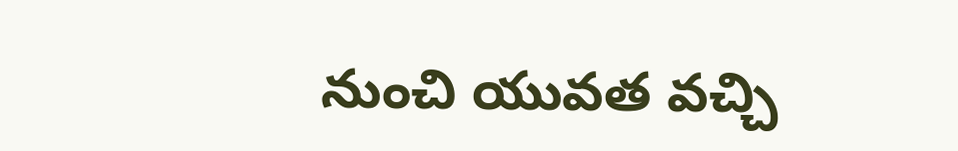నుంచి యువత వచ్చి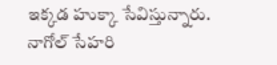ఇక్కడ హుక్కా సేవిస్తున్నారు. నాగోల్ సేహరి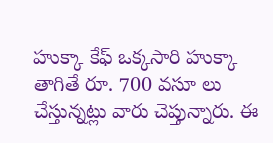హుక్కా కేఫ్ ఒక్కసారి హుక్కా తాగితే రూ. 700 వసూ లు చేస్తున్నట్లు వారు చెప్తున్నారు. ఈ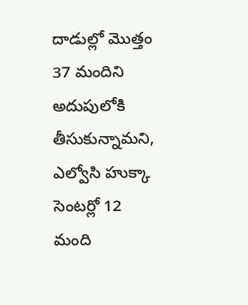దాడుల్లో మొత్తం 37 మందిని అదుపులోకి తీసుకున్నామని, ఎల్వోసి హుక్కా సెంటర్లో 12 మంది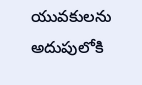యువకులను అదుపులోకి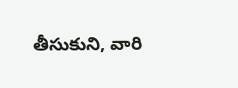తీసుకుని, వారి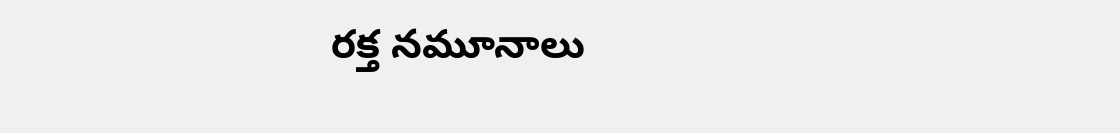రక్త నమూనాలు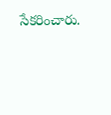సేకరించారు.